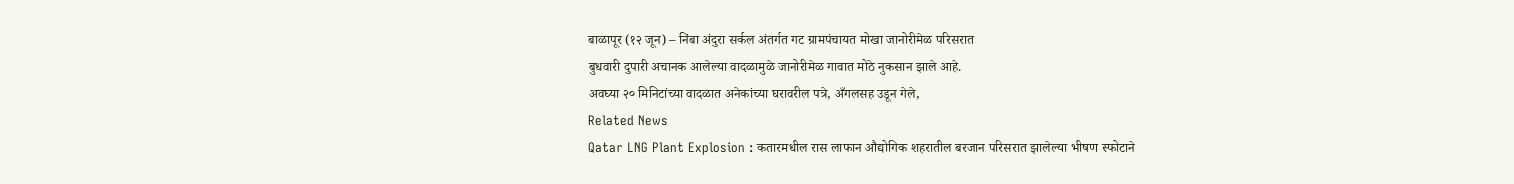बाळापूर (१२ जून) – निंबा अंदुरा सर्कल अंतर्गत गट ग्रामपंचायत मोखा जानोरीमेळ परिसरात
बुधवारी दुपारी अचानक आलेल्या वादळामुळे जानोरीमेळ गावात मोठे नुकसान झाले आहे.
अवघ्या २० मिनिटांच्या वादळात अनेकांच्या घरावरील पत्रे, अँगलसह उडून गेले,
Related News
Qatar LNG Plant Explosion : कतारमधील रास लाफान औद्योगिक शहरातील बरजान परिसरात झालेल्या भीषण स्फोटाने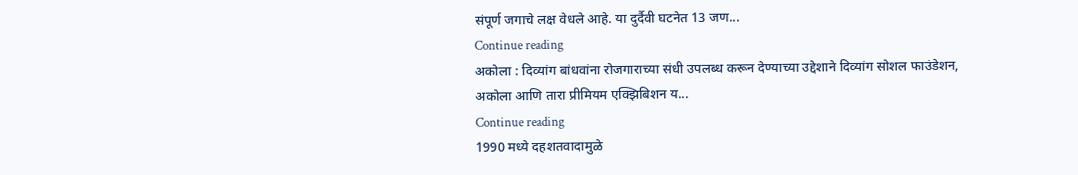संपूर्ण जगाचे लक्ष वेधले आहे. या दुर्दैवी घटनेत 13 जण...
Continue reading
अकोला : दिव्यांग बांधवांना रोजगाराच्या संधी उपलब्ध करून देण्याच्या उद्देशाने दिव्यांग सोशल फाउंडेशन, अकोला आणि तारा प्रीमियम एक्झिबिशन य...
Continue reading
1990 मध्ये दहशतवादामुळे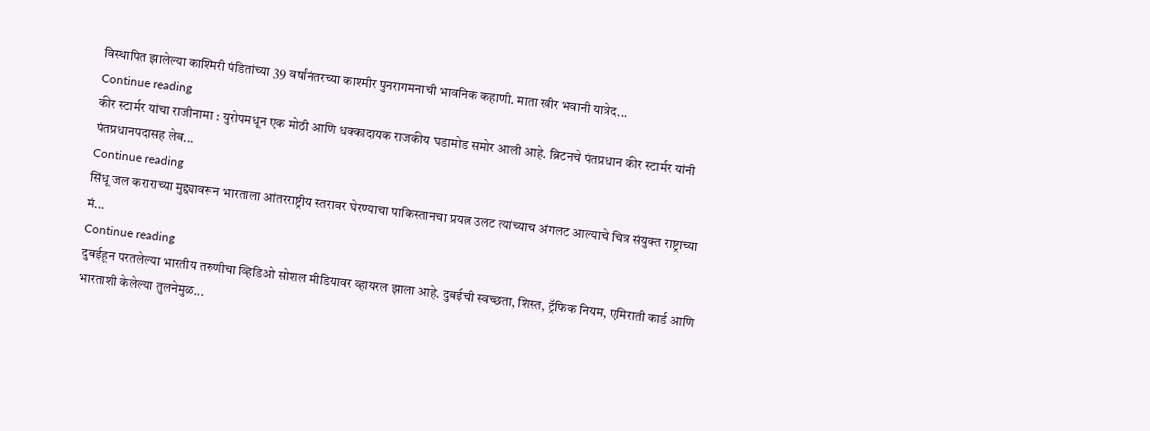विस्थापित झालेल्या काश्मिरी पंडितांच्या 39 वर्षांनंतरच्या काश्मीर पुनरागमनाची भावनिक कहाणी. माता खीर भवानी यात्रेद...
Continue reading
कीर स्टार्मर यांचा राजीनामा : युरोपमधून एक मोठी आणि धक्कादायक राजकीय घडामोड समोर आली आहे. ब्रिटनचे पंतप्रधान कीर स्टार्मर यांनी पंतप्रधानपदासह लेब...
Continue reading
सिंधू जल कराराच्या मुद्द्यावरून भारताला आंतरराष्ट्रीय स्तरावर घेरण्याचा पाकिस्तानचा प्रयत्न उलट त्यांच्याच अंगलट आल्याचे चित्र संयुक्त राष्ट्राच्या मं...
Continue reading
दुबईहून परतलेल्या भारतीय तरुणीचा व्हिडिओ सोशल मीडियावर व्हायरल झाला आहे. दुबईची स्वच्छता, शिस्त, ट्रॅफिक नियम, एमिराती कार्ड आणि भारताशी केलेल्या तुलनेमुळ...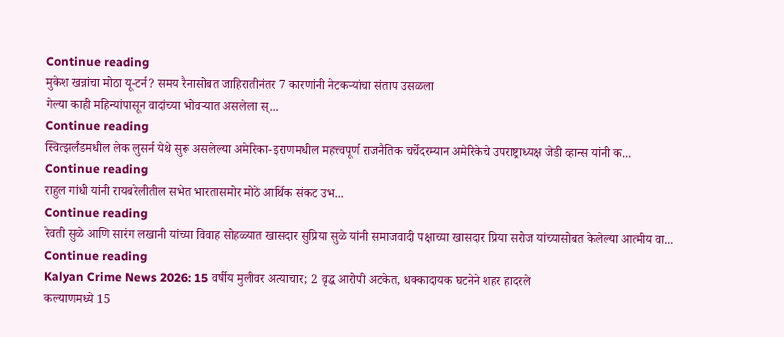Continue reading
मुकेश खन्नांचा मोठा यू-टर्न? समय रैनासोबत जाहिरातीनंतर 7 कारणांनी नेटकऱ्यांचा संताप उसळला
गेल्या काही महिन्यांपासून वादांच्या भोवऱ्यात असलेला स्...
Continue reading
स्वित्झर्लंडमधील लेक लुसर्न येथे सुरू असलेल्या अमेरिका-इराणमधील महत्त्वपूर्ण राजनैतिक चर्चेदरम्यान अमेरिकेचे उपराष्ट्राध्यक्ष जेडी व्हान्स यांनी क...
Continue reading
राहुल गांधी यांनी रायबरेलीतील सभेत भारतासमोर मोठे आर्थिक संकट उभ...
Continue reading
रेवती सुळे आणि सारंग लखानी यांच्या विवाह सोहळ्यात खासदार सुप्रिया सुळे यांनी समाजवादी पक्षाच्या खासदार प्रिया सरोज यांच्यासोबत केलेल्या आत्मीय वा...
Continue reading
Kalyan Crime News 2026: 15 वर्षीय मुलीवर अत्याचार; 2 वृद्ध आरोपी अटकेत, धक्कादायक घटनेने शहर हादरले
कल्याणमध्ये 15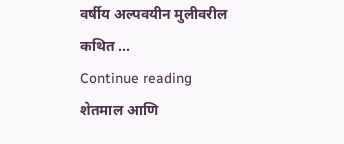वर्षीय अल्पवयीन मुलीवरील कथित ...
Continue reading
शेतमाल आणि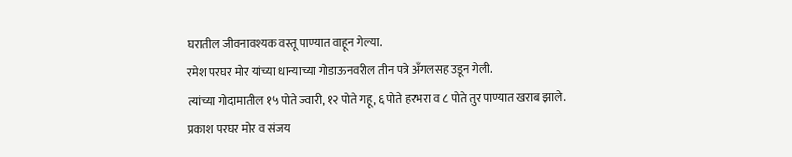घरातील जीवनावश्यक वस्तू पाण्यात वाहून गेल्या.
रमेश परघर मोर यांच्या धान्याच्या गोडाऊनवरील तीन पत्रे अँगलसह उडून गेली.
त्यांच्या गोदामातील १५ पोते ज्वारी, १२ पोते गहू, ६ पोते हरभरा व ८ पोते तुर पाण्यात खराब झाले.
प्रकाश परघर मोर व संजय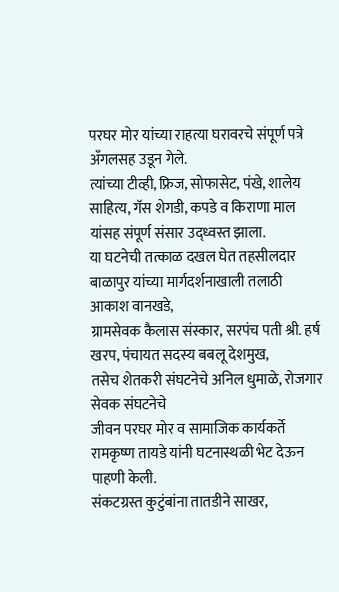परघर मोर यांच्या राहत्या घरावरचे संपूर्ण पत्रे अँगलसह उडून गेले.
त्यांच्या टीव्ही, फ्रिज, सोफासेट, पंखे, शालेय साहित्य, गॅस शेगडी, कपडे व किराणा माल यांसह संपूर्ण संसार उद्ध्वस्त झाला.
या घटनेची तत्काळ दखल घेत तहसीलदार बाळापुर यांच्या मार्गदर्शनाखाली तलाठी आकाश वानखडे,
ग्रामसेवक कैलास संस्कार, सरपंच पती श्री. हर्ष खरप, पंचायत सदस्य बबलू देशमुख,
तसेच शेतकरी संघटनेचे अनिल धुमाळे, रोजगार सेवक संघटनेचे
जीवन परघर मोर व सामाजिक कार्यकर्ते रामकृष्ण तायडे यांनी घटनास्थळी भेट देऊन पाहणी केली.
संकटग्रस्त कुटुंबांना तातडीने साखर,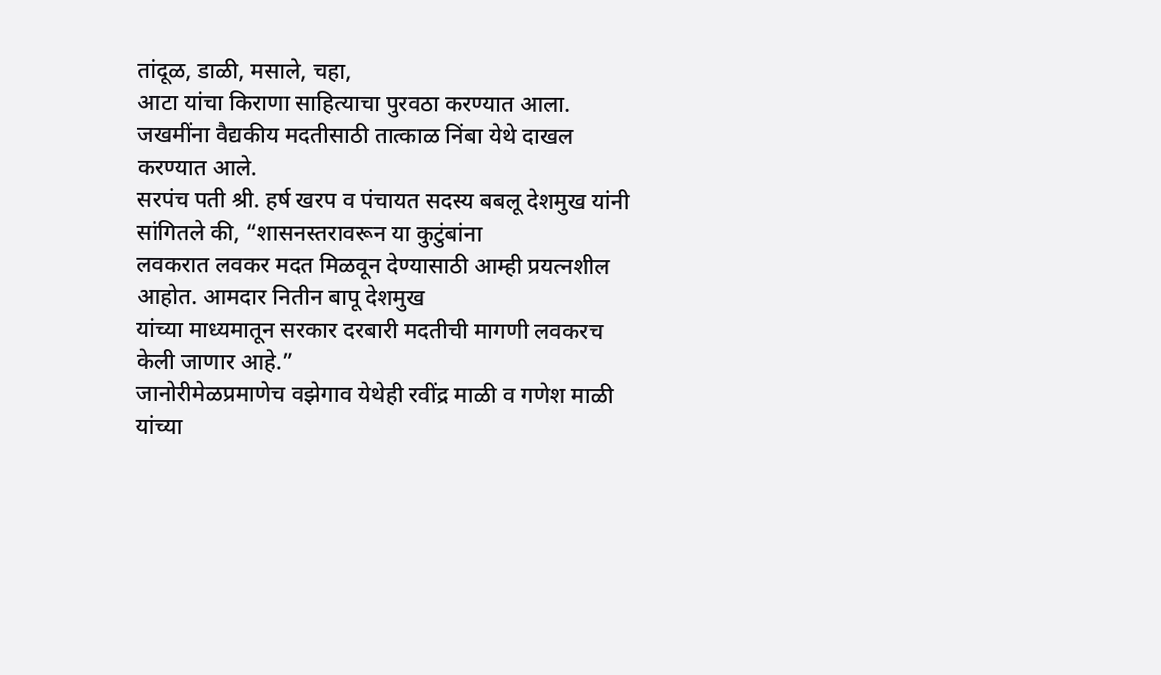तांदूळ, डाळी, मसाले, चहा,
आटा यांचा किराणा साहित्याचा पुरवठा करण्यात आला.
जखमींना वैद्यकीय मदतीसाठी तात्काळ निंबा येथे दाखल करण्यात आले.
सरपंच पती श्री. हर्ष खरप व पंचायत सदस्य बबलू देशमुख यांनी सांगितले की, “शासनस्तरावरून या कुटुंबांना
लवकरात लवकर मदत मिळवून देण्यासाठी आम्ही प्रयत्नशील आहोत. आमदार नितीन बापू देशमुख
यांच्या माध्यमातून सरकार दरबारी मदतीची मागणी लवकरच केली जाणार आहे.”
जानोरीमेळप्रमाणेच वझेगाव येथेही रवींद्र माळी व गणेश माळी यांच्या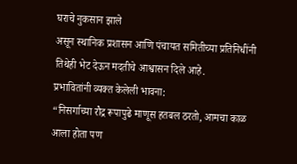घराचे नुकसान झाले
असून स्थानिक प्रशासन आणि पंचायत समितीच्या प्रतिनिधींनी तिथेही भेट देऊन मदतीचे आश्वासन दिले आहे.
प्रभावितांनी व्यक्त केलेली भावना:
“निसर्गाच्या रौद्र रूपापुढे माणूस हतबल ठरतो, आमचा काळ आला होता पण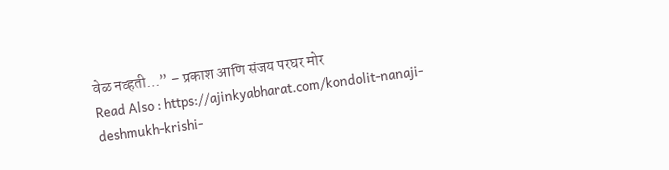वेळ नव्हती…” – प्रकाश आणि संजय परघर मोर
Read Also : https://ajinkyabharat.com/kondolit-nanaji-deshmukh-krishi-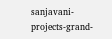sanjavani-projects-grand-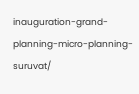inauguration-grand-planning-micro-planning-suruvat/